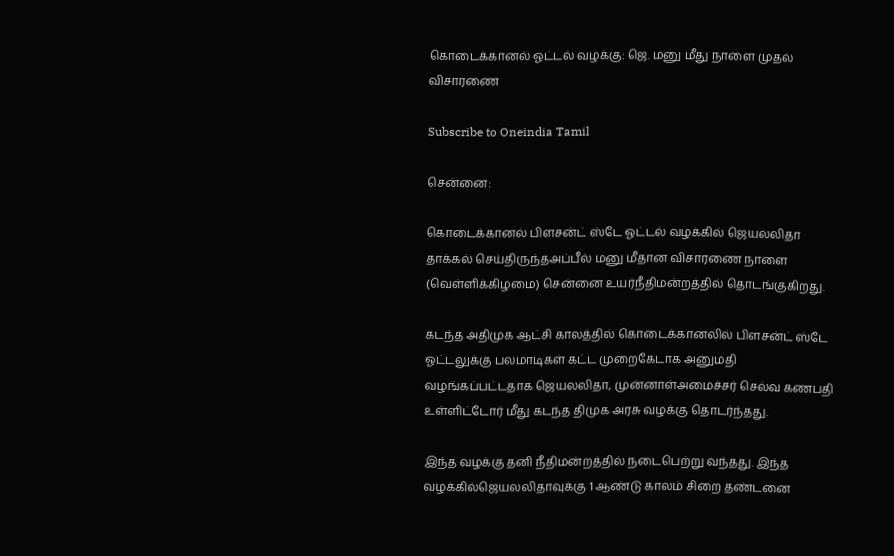கொடைக்கானல் ஓட்டல் வழக்கு: ஜெ. மனு மீது நாளை முதல் விசாரணை

Subscribe to Oneindia Tamil

சென்னை:

கொடைக்கானல் பிளசன்ட் ஸ்டே ஓட்டல் வழக்கில் ஜெயலலிதா தாக்கல் செய்திருந்தஅப்பீல் மனு மீதான விசாரணை நாளை (வெள்ளிக்கிழமை) சென்னை உயர்நீதிமன்றத்தில் தொடங்குகிறது.

கடந்த அதிமுக ஆட்சி காலத்தில் கொடைக்கானலில் பிளசன்ட் ஸ்டே ஓட்டலுக்கு பலமாடிகள் கட்ட முறைகேடாக அனுமதி வழங்கப்பட்டதாக ஜெயலலிதா, முன்னாள்அமைச்சர் செல்வ கணபதி உள்ளிட்டோர் மீது கடந்த திமுக அரசு வழக்கு தொடர்ந்தது.

இந்த வழக்கு தனி நீதிமன்றத்தில் நடைபெற்று வந்தது. இந்த வழக்கில்ஜெயலலிதாவுக்கு 1 ஆண்டு காலம் சிறை தண்டனை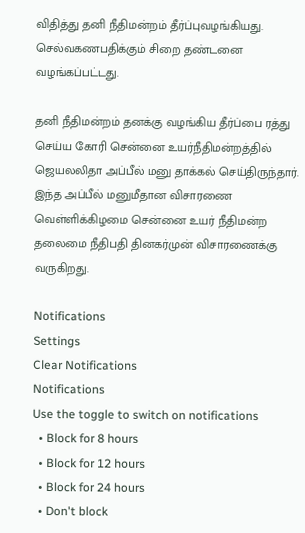விதித்து தனி நீதிமன்றம் தீர்ப்புவழங்கியது. செல்வகணபதிக்கும் சிறை தண்டனை வழங்கப்பட்டது.

தனி நீதிமன்றம் தனக்கு வழங்கிய தீர்ப்பை ரத்து செய்ய கோரி சென்னை உயர்நீதிமன்றத்தில் ஜெயலலிதா அப்பீல் மனு தாக்கல் செய்திருந்தார். இந்த அப்பீல் மனுமீதான விசாரணை வெள்ளிக்கிழமை சென்னை உயர் நீதிமன்ற தலைமை நீதிபதி தினகர்முன் விசாரணைக்கு வருகிறது.

Notifications
Settings
Clear Notifications
Notifications
Use the toggle to switch on notifications
  • Block for 8 hours
  • Block for 12 hours
  • Block for 24 hours
  • Don't block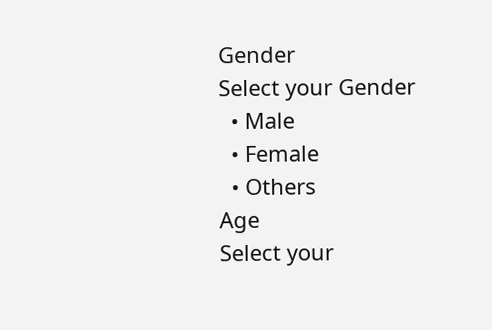Gender
Select your Gender
  • Male
  • Female
  • Others
Age
Select your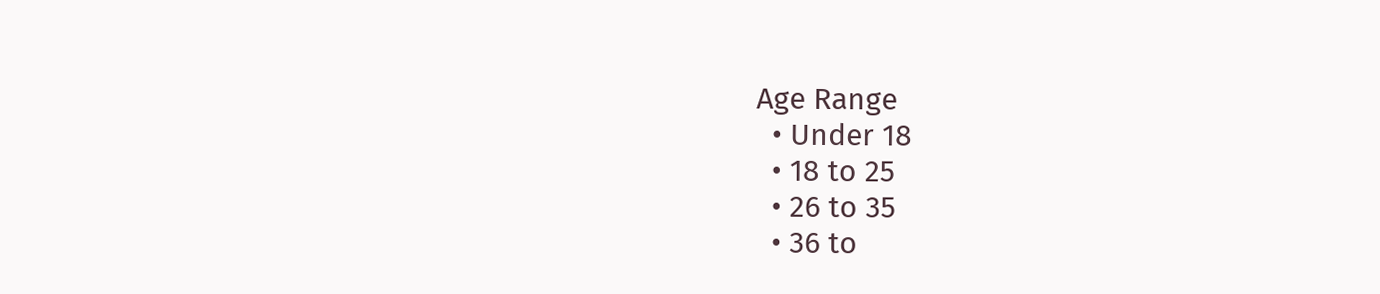Age Range
  • Under 18
  • 18 to 25
  • 26 to 35
  • 36 to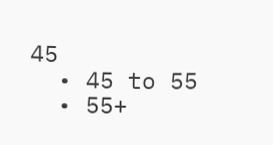45
  • 45 to 55
  • 55+